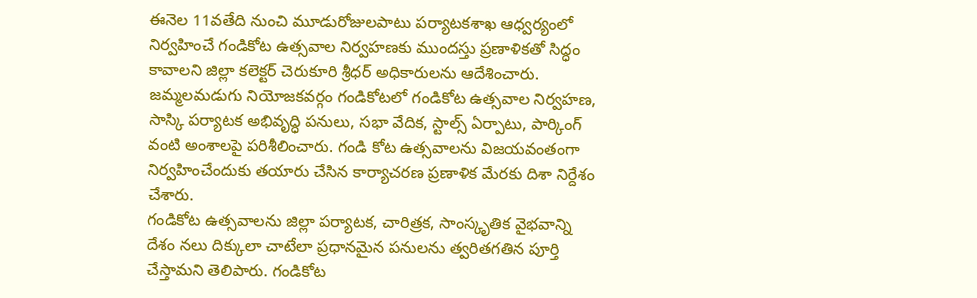ఈనెల 11వతేది నుంచి మూడురోజులపాటు పర్యాటకశాఖ ఆధ్వర్యంలో నిర్వహించే గండికోట ఉత్సవాల నిర్వహణకు ముందస్తు ప్రణాళికతో సిద్ధం కావాలని జిల్లా కలెక్టర్ చెరుకూరి శ్రీధర్ అధికారులను ఆదేశించారు. జమ్మలమడుగు నియోజకవర్గం గండికోటలో గండికోట ఉత్సవాల నిర్వహణ, సాస్కి పర్యాటక అభివృద్ధి పనులు, సభా వేదిక, స్టాల్స్ ఏర్పాటు, పార్కింగ్ వంటి అంశాలపై పరిశీలించారు. గండి కోట ఉత్సవాలను విజయవంతంగా నిర్వహించేందుకు తయారు చేసిన కార్యాచరణ ప్రణాళిక మేరకు దిశా నిర్దేశం చేశారు.
గండికోట ఉత్సవాలను జిల్లా పర్యాటక, చారిత్రక, సాంస్కృతిక వైభవాన్ని దేశం నలు దిక్కులా చాటేలా ప్రధానమైన పనులను త్వరితగతిన పూర్తి చేస్తామని తెలిపారు. గండికోట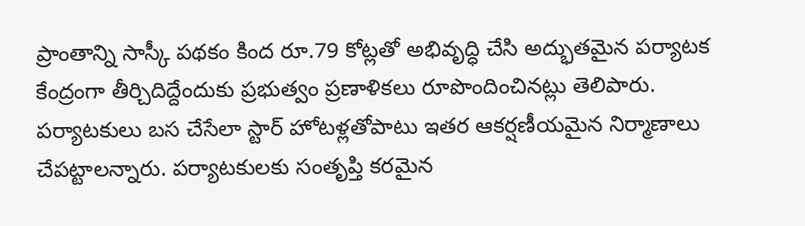ప్రాంతాన్ని సాస్కీ పథకం కింద రూ.79 కోట్లతో అభివృద్ధి చేసి అద్భుతమైన పర్యాటక కేంద్రంగా తీర్చిదిద్దేందుకు ప్రభుత్వం ప్రణాళికలు రూపొందించినట్లు తెలిపారు. పర్యాటకులు బస చేసేలా స్టార్ హోటళ్లతోపాటు ఇతర ఆకర్షణీయమైన నిర్మాణాలు చేపట్టాలన్నారు. పర్యాటకులకు సంతృప్తి కరమైన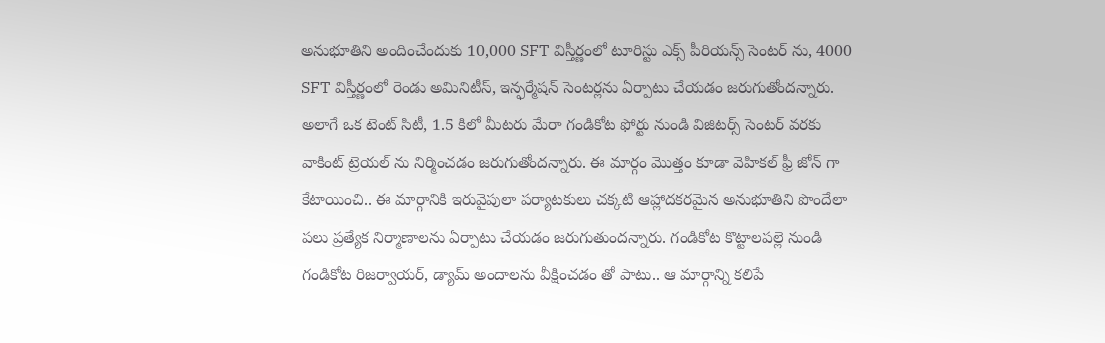అనుభూతిని అందించేందుకు 10,000 SFT విస్తీర్ణంలో టూరిస్టు ఎక్స్ పీరియన్స్ సెంటర్ ను, 4000 SFT విస్తీర్ణంలో రెండు అమినిటీస్, ఇన్ఫర్మేషన్ సెంటర్లను ఏర్పాటు చేయడం జరుగుతోందన్నారు. అలాగే ఒక టెంట్ సిటీ, 1.5 కిలో మీటరు మేరా గండికోట ఫోర్టు నుండి విజిటర్స్ సెంటర్ వరకు వాకింట్ ట్రెయల్ ను నిర్మించడం జరుగుతోందన్నారు. ఈ మార్గం మొత్తం కూడా వెహికల్ ఫ్రీ జోన్ గా కేటాయించి.. ఈ మార్గానికి ఇరువైపులా పర్యాటకులు చక్కటి ఆహ్లాదకరమైన అనుభూతిని పొందేలా పలు ప్రత్యేక నిర్మాణాలను ఏర్పాటు చేయడం జరుగుతుందన్నారు. గండికోట కొట్టాలపల్లె నుండి గండికోట రిజర్వాయర్, డ్యామ్ అందాలను వీక్షించడం తో పాటు.. ఆ మార్గాన్ని కలిపే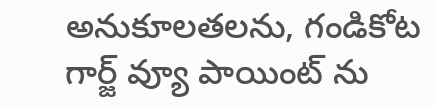అనుకూలతలను, గండికోట గార్జ్ వ్యూ పాయింట్ ను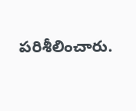పరిశీలించారు.